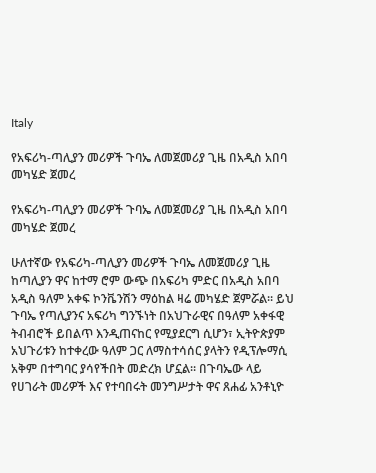Italy

የአፍሪካ-ጣሊያን መሪዎች ጉባኤ ለመጀመሪያ ጊዜ በአዲስ አበባ መካሄድ ጀመረ

የአፍሪካ-ጣሊያን መሪዎች ጉባኤ ለመጀመሪያ ጊዜ በአዲስ አበባ መካሄድ ጀመረ

ሁለተኛው የአፍሪካ-ጣሊያን መሪዎች ጉባኤ ለመጀመሪያ ጊዜ ከጣሊያን ዋና ከተማ ሮም ውጭ በአፍሪካ ምድር በአዲስ አበባ አዲስ ዓለም አቀፍ ኮንቬንሽን ማዕከል ዛሬ መካሄድ ጀምሯል። ይህ ጉባኤ የጣሊያንና አፍሪካ ግንኙነት በአህጉራዊና በዓለም አቀፋዊ ትብብሮች ይበልጥ እንዲጠናከር የሚያደርግ ሲሆን፣ ኢትዮጵያም አህጉሪቱን ከተቀረው ዓለም ጋር ለማስተሳሰር ያላትን የዲፕሎማሲ አቅም በተግባር ያሳየችበት መድረክ ሆኗል። በጉባኤው ላይ የሀገራት መሪዎች እና የተባበሩት መንግሥታት ዋና ጸሐፊ አንቶኒዮ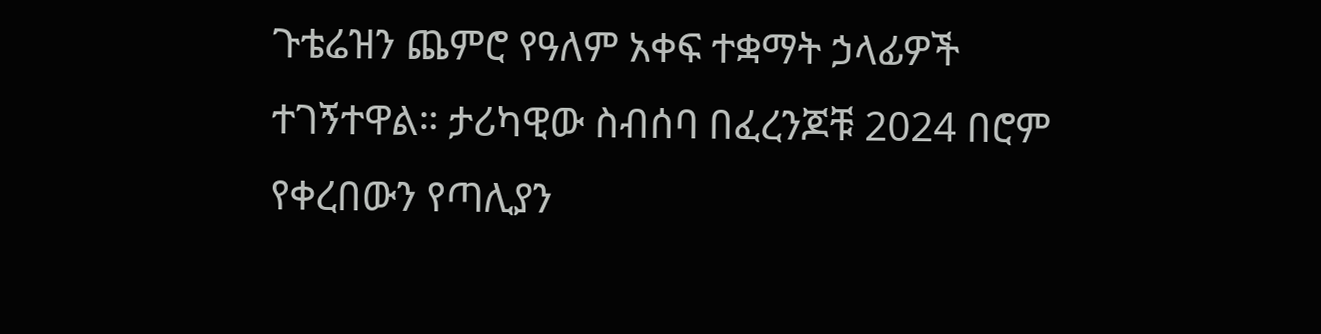ጉቴሬዝን ጨምሮ የዓለም አቀፍ ተቋማት ኃላፊዎች ተገኝተዋል። ታሪካዊው ስብሰባ በፈረንጆቹ 2024 በሮም የቀረበውን የጣሊያን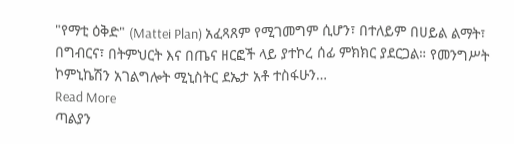"የማቲ ዕቅድ" (Mattei Plan) አፈጻጸም የሚገመግም ሲሆን፣ በተለይም በሀይል ልማት፣ በግብርና፣ በትምህርት እና በጤና ዘርፎች ላይ ያተኮረ ሰፊ ምክክር ያደርጋል። የመንግሥት ኮምኒኬሽን አገልግሎት ሚኒስትር ደኤታ አቶ ተስፋሁን…
Read More
ጣልያን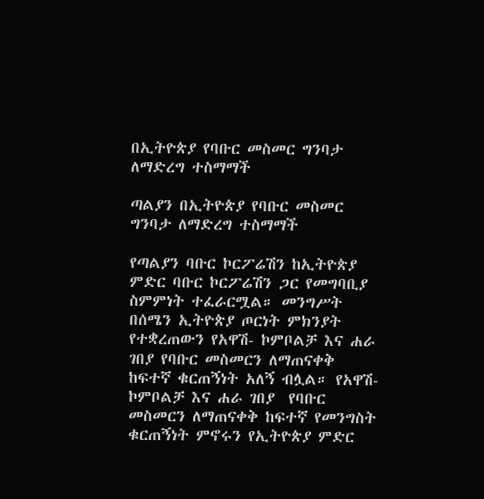በኢትዮጵያ የባቡር መስመር ግንባታ ለማድረግ ተስማማች

ጣልያን በኢትዮጵያ የባቡር መስመር ግንባታ ለማድረግ ተስማማች

የጣልያን ባቡር ኮርፖሬሽን ከኢትዮጵያ ምድር ባቡር ኮርፖሬሽን ጋር የመግባቢያ ስምምነት ተፈራርሟል። መንግሥት በሰሜን ኢትዮጵያ ጦርነት ምክንያት የተቋረጠውን የአዋሽ- ኮምቦልቻ እና ሐራ ገበያ የባቡር መስመርን ለማጠናቀቅ ከፍተኛ ቁርጠኝነት አለኝ ብሏል። የአዋሽ- ኮምቦልቻ እና ሐራ ገበያ  የባቡር መስመርን ለማጠናቀቅ ከፍተኛ የመንግስት ቁርጠኝነት ምኖሩን የኢትዮጵያ ምድር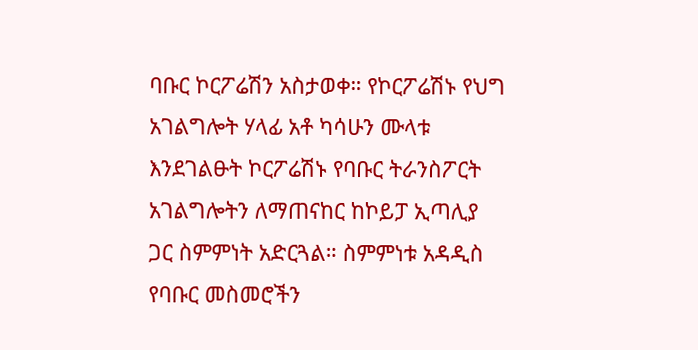ባቡር ኮርፖሬሽን አስታወቀ። የኮርፖሬሽኑ የህግ አገልግሎት ሃላፊ አቶ ካሳሁን ሙላቱ እንደገልፁት ኮርፖሬሽኑ የባቡር ትራንስፖርት አገልግሎትን ለማጠናከር ከኮይፓ ኢጣሊያ ጋር ስምምነት አድርጓል። ስምምነቱ አዳዲስ የባቡር መስመሮችን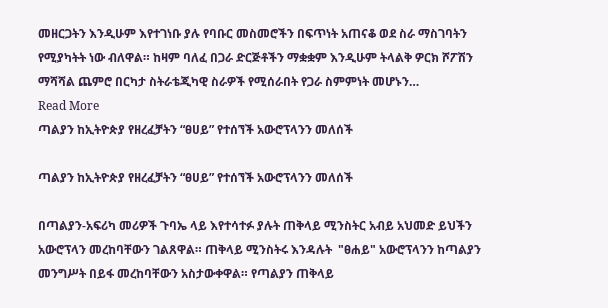መዘርጋትን እንዲሁም እየተገነቡ ያሉ የባቡር መስመሮችን በፍጥነት አጠናቆ ወደ ስራ ማስገባትን የሚያካትት ነው ብለዋል። ከዛም ባለፈ በጋራ ድርጅቶችን ማቋቋም እንዲሁም ትላልቅ ዎርክ ሾፖሽን ማሻሻል ጨምሮ በርካታ ስትራቴጂካዊ ስራዎች የሚሰራበት የጋራ ስምምነት መሆኑን…
Read More
ጣልያን ከኢትዮጵያ የዘረፈቻትን “ፀሀይ” የተሰኘች አውሮፕላንን መለሰች

ጣልያን ከኢትዮጵያ የዘረፈቻትን “ፀሀይ” የተሰኘች አውሮፕላንን መለሰች

በጣልያን-አፍሪካ መሪዎች ጉባኤ ላይ እየተሳተፉ ያሉት ጠቅላይ ሚንስትር አብይ አህመድ ይህችን አውሮፕላን መረከባቸውን ገልጸዋል። ጠቅላይ ሚንስትሩ እንዳሉት  "ፀሐይ" አውሮፕላንን ከጣልያን መንግሥት በይፋ መረከባቸውን አስታውቀዋል። የጣልያን ጠቅላይ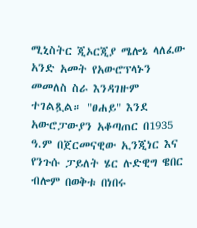ሚኒስትር ጂኦርጂያ ሜሎኔ ላለፈው አንድ አመት የአውሮፕላኑን መመለስ ስራ እንዳገዙም ተገልጿል። "ፀሐይ" እንደ አውሮፓውያን አቆጣጠር በ1935 ዓ.ም በጀርመናዊው ኢንጂነር እና የንጉሱ ፓይለት ሄር ሉድዊግ ዌበር ብሎም በወቅቱ በነበሩ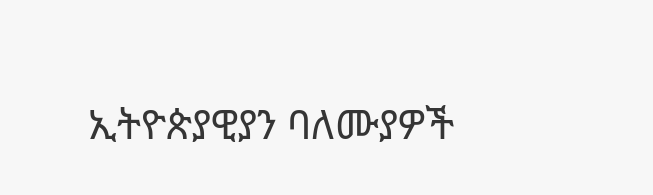ኢትዮጵያዊያን ባለሙያዎች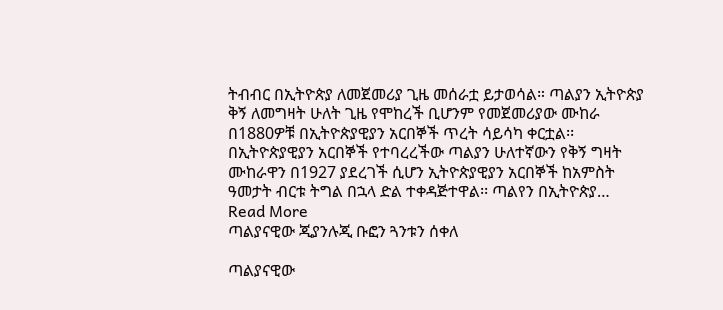ትብብር በኢትዮጵያ ለመጀመሪያ ጊዜ መሰራቷ ይታወሳል። ጣልያን ኢትዮጵያ ቅኝ ለመግዛት ሁለት ጊዜ የሞከረች ቢሆንም የመጀመሪያው ሙከራ በ1880ዎቹ በኢትዮጵያዊያን አርበኞች ጥረት ሳይሳካ ቀርቷል፡፡  በኢትዮጵያዊያን አርበኞች የተባረረችው ጣልያን ሁለተኛውን የቅኝ ግዛት ሙከራዋን በ1927 ያደረገች ሲሆን ኢትዮጵያዊያን አርበኞች ከአምስት ዓመታት ብርቱ ትግል በኋላ ድል ተቀዳጅተዋል፡፡ ጣልየን በኢትዮጵያ…
Read More
ጣልያናዊው ጂያንሉጂ ቡፎን ጓንቱን ሰቀለ

ጣልያናዊው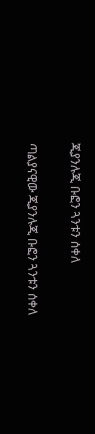ጂያንሉጂ ቡፎን ጓንቱን ሰቀለ

ጣልያናዊው ጂያንሉጂ ቡፎን ጓንቱን ሰቀለ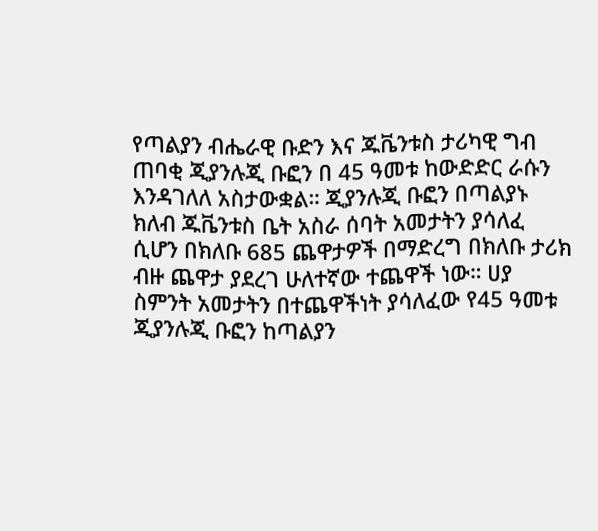የጣልያን ብሔራዊ ቡድን እና ጁቬንቱስ ታሪካዊ ግብ ጠባቂ ጂያንሉጂ ቡፎን በ 45 ዓመቱ ከውድድር ራሱን እንዳገለለ አስታውቋል። ጂያንሉጂ ቡፎን በጣልያኑ ክለብ ጁቬንቱስ ቤት አስራ ሰባት አመታትን ያሳለፈ ሲሆን በክለቡ 685 ጨዋታዎች በማድረግ በክለቡ ታሪክ ብዙ ጨዋታ ያደረገ ሁለተኛው ተጨዋች ነው። ሀያ ስምንት አመታትን በተጨዋችነት ያሳለፈው የ45 ዓመቱ ጂያንሉጂ ቡፎን ከጣልያን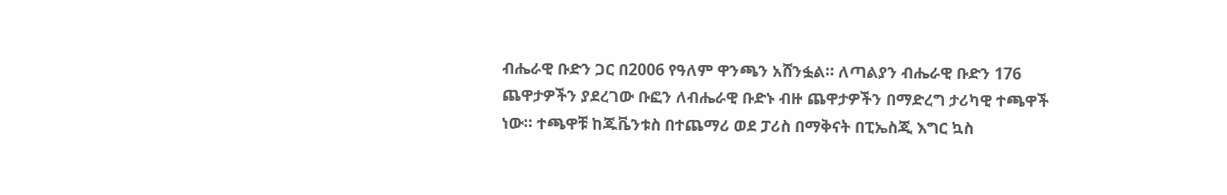ብሔራዊ ቡድን ጋር በ2006 የዓለም ዋንጫን አሸንፏል። ለጣልያን ብሔራዊ ቡድን 176 ጨዋታዎችን ያደረገው ቡፎን ለብሔራዊ ቡድኑ ብዙ ጨዋታዎችን በማድረግ ታሪካዊ ተጫዋች ነው። ተጫዋቹ ከጁቬንቱስ በተጨማሪ ወደ ፓሪስ በማቅናት በፒኤስጂ እግር ኳስ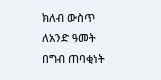ክለብ ውስጥ ለአንድ ዓመት በግብ ጠባቂነት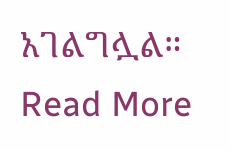አገልግሏል።
Read More